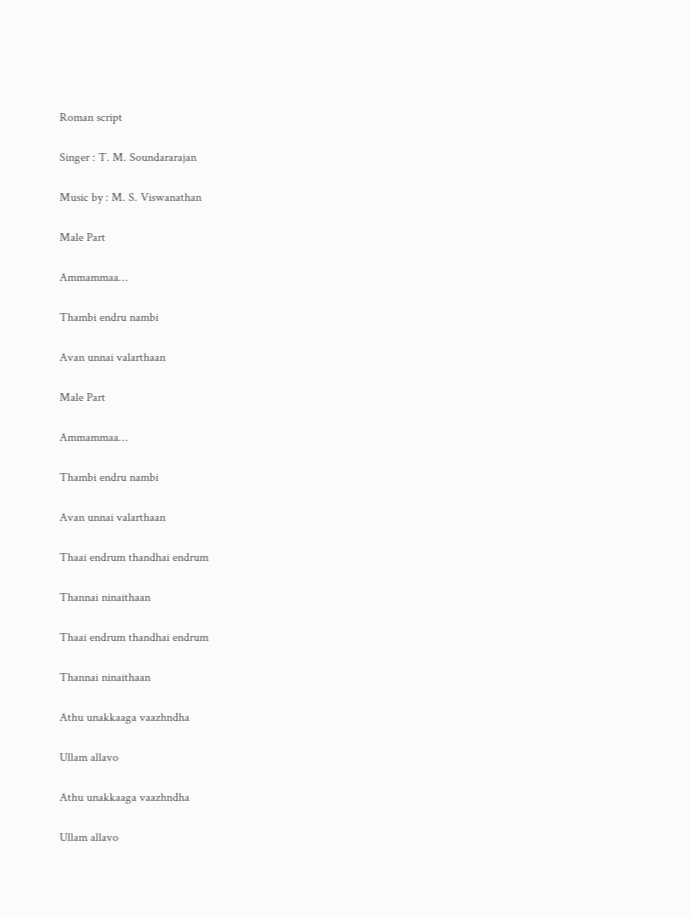Roman script

Singer : T. M. Soundararajan

Music by : M. S. Viswanathan

Male Part

Ammammaa…

Thambi endru nambi

Avan unnai valarthaan

Male Part

Ammammaa…

Thambi endru nambi

Avan unnai valarthaan

Thaai endrum thandhai endrum

Thannai ninaithaan

Thaai endrum thandhai endrum

Thannai ninaithaan

Athu unakkaaga vaazhndha

Ullam allavo

Athu unakkaaga vaazhndha

Ullam allavo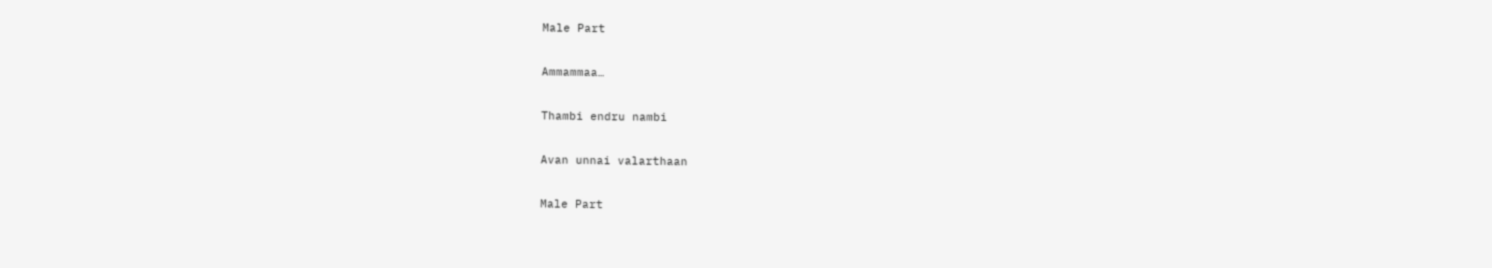Male Part

Ammammaa…

Thambi endru nambi

Avan unnai valarthaan

Male Part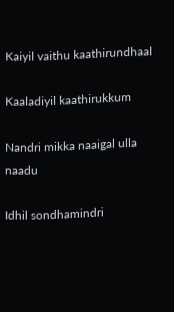Kaiyil vaithu kaathirundhaal

Kaaladiyil kaathirukkum

Nandri mikka naaigal ulla naadu

Idhil sondhamindri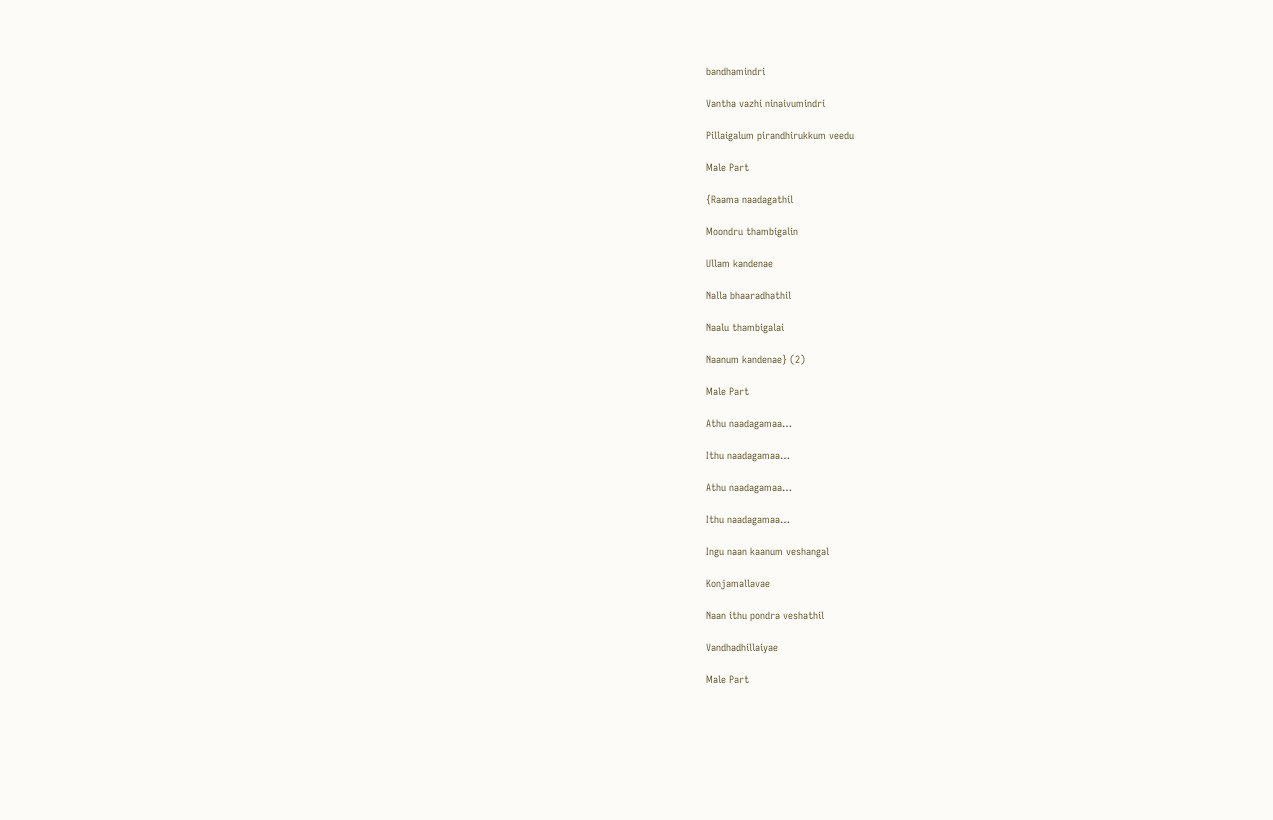bandhamindri

Vantha vazhi ninaivumindri

Pillaigalum pirandhirukkum veedu

Male Part

{Raama naadagathil

Moondru thambigalin

Ullam kandenae

Nalla bhaaradhathil

Naalu thambigalai

Naanum kandenae} (2)

Male Part

Athu naadagamaa…

Ithu naadagamaa…

Athu naadagamaa…

Ithu naadagamaa…

Ingu naan kaanum veshangal

Konjamallavae

Naan ithu pondra veshathil

Vandhadhillaiyae

Male Part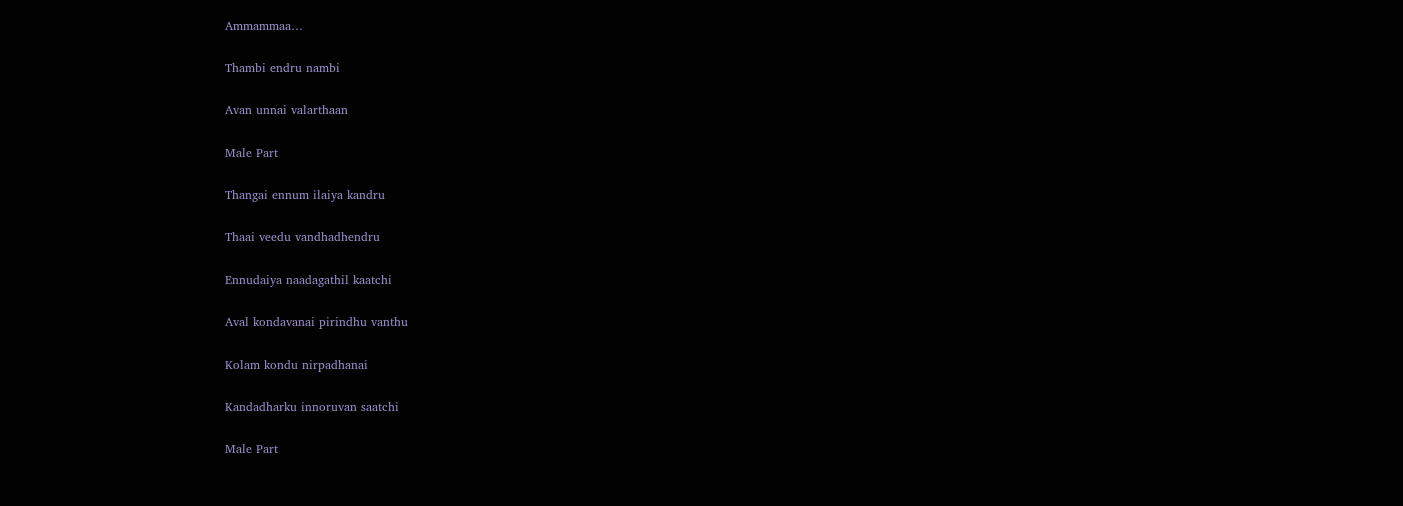Ammammaa…

Thambi endru nambi

Avan unnai valarthaan

Male Part

Thangai ennum ilaiya kandru

Thaai veedu vandhadhendru

Ennudaiya naadagathil kaatchi

Aval kondavanai pirindhu vanthu

Kolam kondu nirpadhanai

Kandadharku innoruvan saatchi

Male Part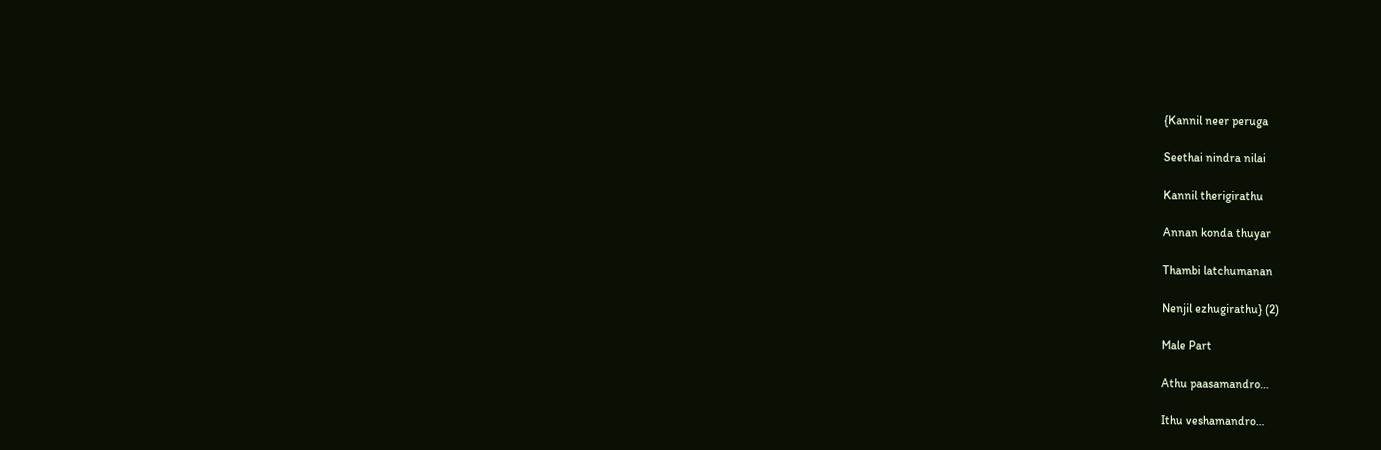{Kannil neer peruga

Seethai nindra nilai

Kannil therigirathu

Annan konda thuyar

Thambi latchumanan

Nenjil ezhugirathu} (2)

Male Part

Athu paasamandro…

Ithu veshamandro…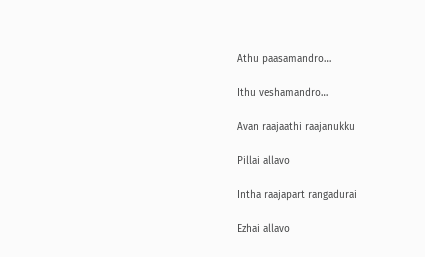Athu paasamandro…

Ithu veshamandro…

Avan raajaathi raajanukku

Pillai allavo

Intha raajapart rangadurai

Ezhai allavo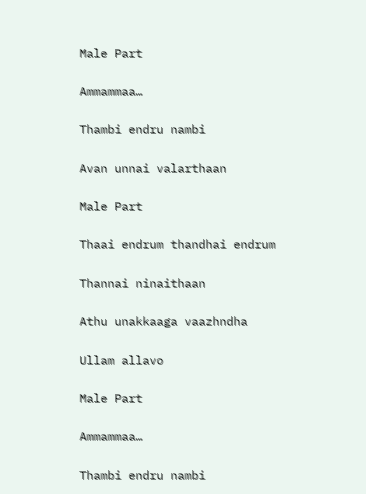Male Part

Ammammaa…

Thambi endru nambi

Avan unnai valarthaan

Male Part

Thaai endrum thandhai endrum

Thannai ninaithaan

Athu unakkaaga vaazhndha

Ullam allavo

Male Part

Ammammaa…

Thambi endru nambi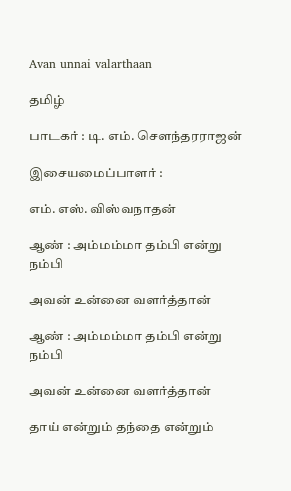Avan unnai valarthaan

தமிழ்

பாடகர் : டி. எம். சௌந்தரராஜன்

இசையமைப்பாளர் :

எம். எஸ். விஸ்வநாதன்

ஆண் : அம்மம்மா தம்பி என்று நம்பி

அவன் உன்னை வளர்த்தான்

ஆண் : அம்மம்மா தம்பி என்று நம்பி

அவன் உன்னை வளர்த்தான்

தாய் என்றும் தந்தை என்றும்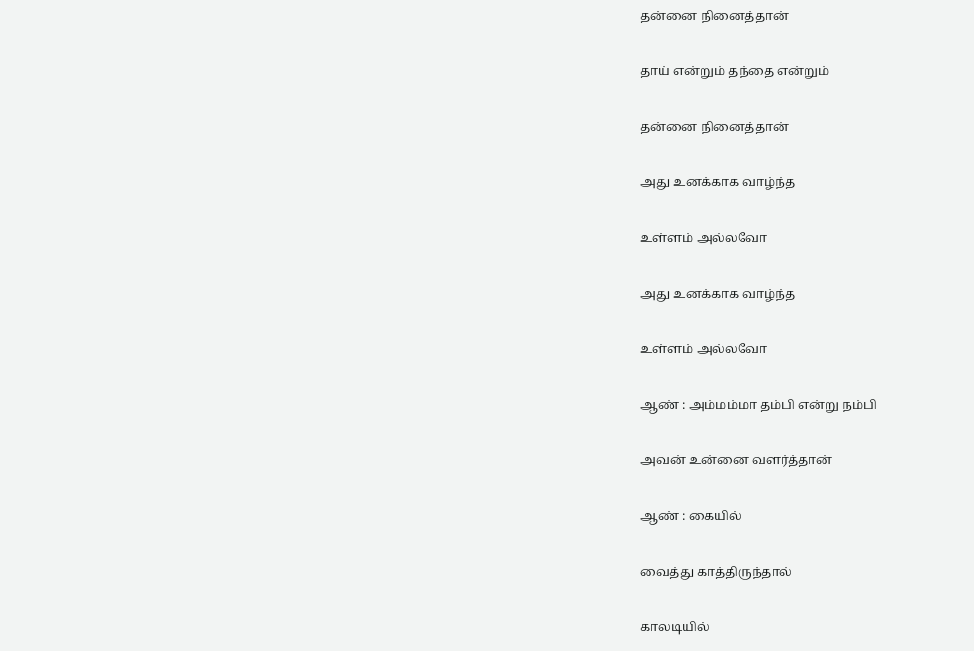தன்னை நினைத்தான்

தாய் என்றும் தந்தை என்றும்

தன்னை நினைத்தான்

அது உனக்காக வாழ்ந்த

உள்ளம் அல்லவோ

அது உனக்காக வாழ்ந்த

உள்ளம் அல்லவோ

ஆண் : அம்மம்மா தம்பி என்று நம்பி

அவன் உன்னை வளர்த்தான்

ஆண் : கையில்

வைத்து காத்திருந்தால்

காலடியில்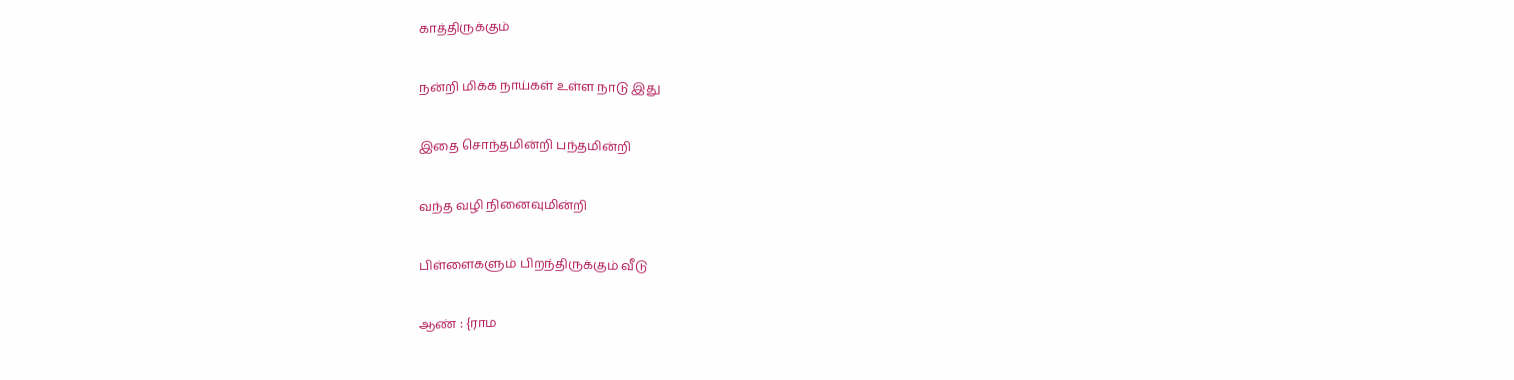காத்திருக்கும்

நன்றி மிக்க நாய்கள் உள்ள நாடு இது

இதை சொந்தமின்றி பந்தமின்றி

வந்த வழி நினைவுமின்றி

பிள்ளைகளும் பிறந்திருக்கும் வீடு

ஆண் : {ராம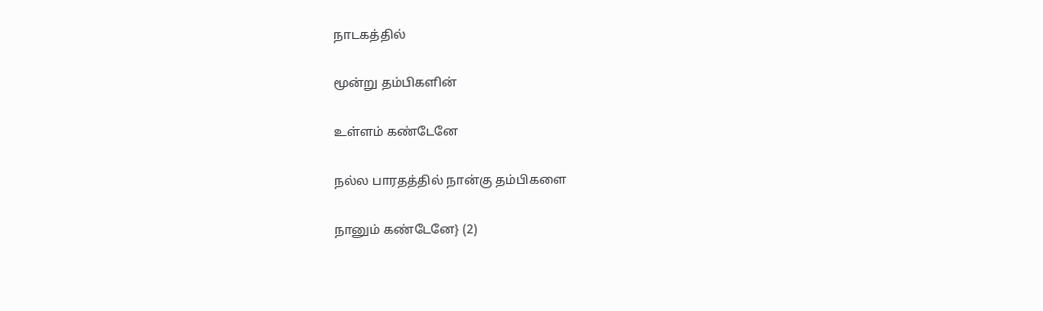நாடகத்தில்

மூன்று தம்பிகளின்

உள்ளம் கண்டேனே

நல்ல பாரதத்தில் நான்கு தம்பிகளை

நானும் கண்டேனே} (2)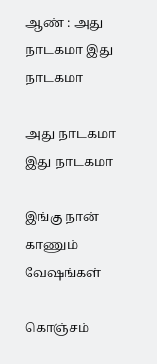ஆண் : அது நாடகமா இது நாடகமா

அது நாடகமா இது நாடகமா

இங்கு நான் காணும் வேஷங்கள்

கொஞ்சம்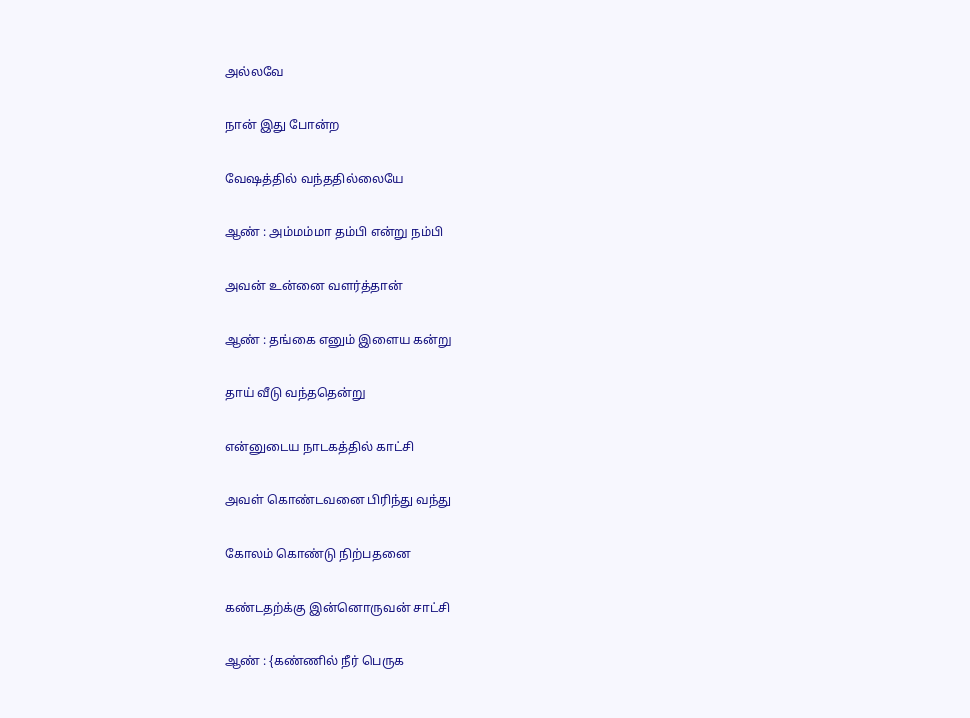அல்லவே

நான் இது போன்ற

வேஷத்தில் வந்ததில்லையே

ஆண் : அம்மம்மா தம்பி என்று நம்பி

அவன் உன்னை வளர்த்தான்

ஆண் : தங்கை எனும் இளைய கன்று

தாய் வீடு வந்ததென்று

என்னுடைய நாடகத்தில் காட்சி

அவள் கொண்டவனை பிரிந்து வந்து

கோலம் கொண்டு நிற்பதனை

கண்டதற்க்கு இன்னொருவன் சாட்சி

ஆண் : {கண்ணில் நீர் பெருக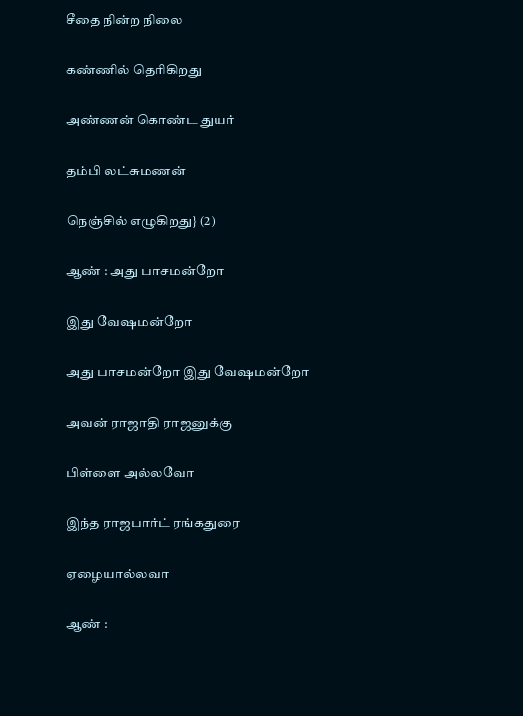சீதை நின்ற நிலை

கண்ணில் தெரிகிறது

அண்ணன் கொண்ட துயர்

தம்பி லட்சுமணன்

நெஞ்சில் எழுகிறது} (2)

ஆண் : அது பாசமன்றோ

இது வேஷமன்றோ

அது பாசமன்றோ இது வேஷமன்றோ

அவன் ராஜாதி ராஜனுக்கு

பிள்ளை அல்லவோ

இந்த ராஜபார்ட் ரங்கதுரை

ஏழையால்லவா

ஆண் :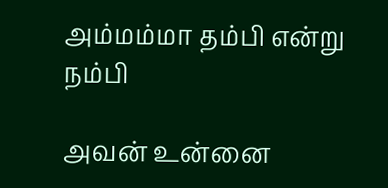அம்மம்மா தம்பி என்று நம்பி

அவன் உன்னை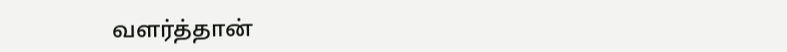வளர்த்தான்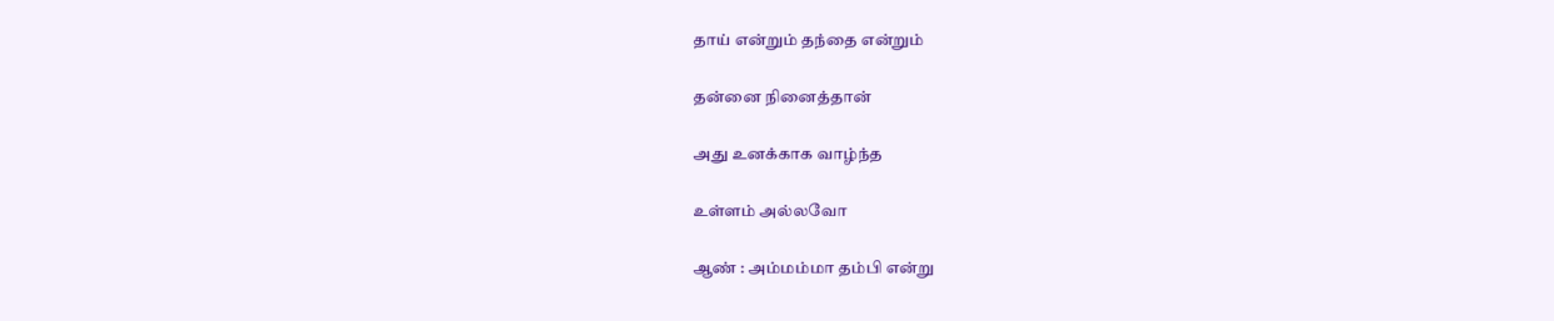தாய் என்றும் தந்தை என்றும்

தன்னை நினைத்தான்

அது உனக்காக வாழ்ந்த

உள்ளம் அல்லவோ

ஆண் : அம்மம்மா தம்பி என்று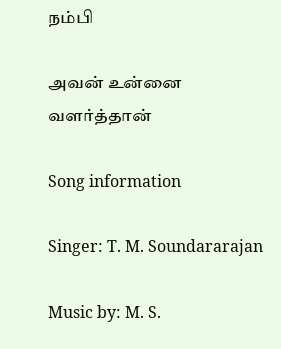நம்பி

அவன் உன்னை வளர்த்தான்

Song information

Singer: T. M. Soundararajan

Music by: M. S.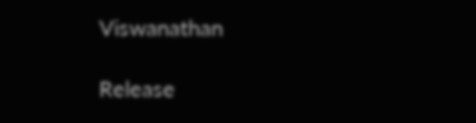Viswanathan

Release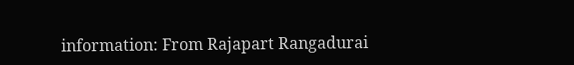information: From Rajapart Rangadurai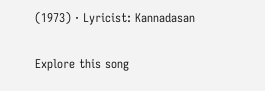(1973) · Lyricist: Kannadasan

Explore this song